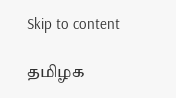Skip to content

தமிழக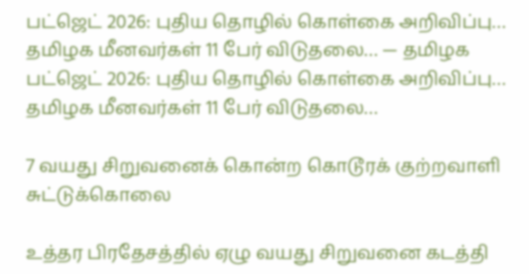பட்ஜெட் 2026: புதிய தொழில் கொள்கை அறிவிப்பு… தமிழக மீனவர்கள் 11 பேர் விடுதலை… — தமிழக பட்ஜெட் 2026: புதிய தொழில் கொள்கை அறிவிப்பு… தமிழக மீனவர்கள் 11 பேர் விடுதலை…

7 வயது சிறுவனைக் கொன்ற கொடூரக் குற்றவாளி சுட்டுக்கொலை

உத்தர பிரதேசத்தில் ஏழு வயது சிறுவனை கடத்தி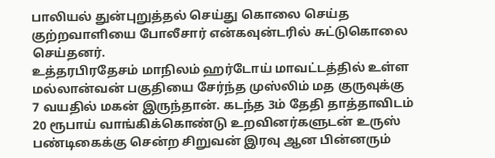பாலியல் துன்புறுத்தல் செய்து கொலை செய்த குற்றவாளியை போலீசார் என்கவுன்டரில் சுட்டுகொலை செய்தனர்.
உத்தரபிரதேசம் மாநிலம் ஹர்டோய் மாவட்டத்தில் உள்ள மல்லான்வன் பகுதியை சேர்ந்த முஸ்லிம் மத குருவுக்கு 7 வயதில் மகன் இருந்தான். கடந்த 3ம் தேதி தாத்தாவிடம் 20 ரூபாய் வாங்கிக்கொண்டு உறவினர்களுடன் உருஸ் பண்டிகைக்கு சென்ற சிறுவன் இரவு ஆன பின்னரும்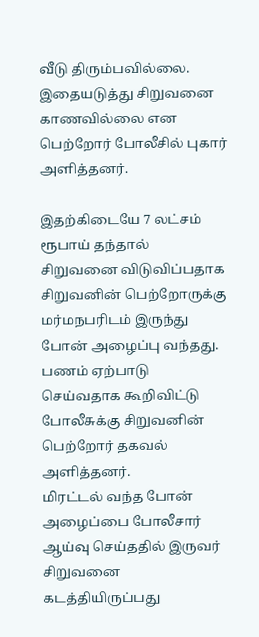வீடு திரும்பவில்லை. இதையடுத்து சிறுவனை காணவில்லை என பெற்றோர் போலீசில் புகார் அளித்தனர்.

இதற்கிடையே 7 லட்சம் ரூபாய் தந்தால் சிறுவனை விடுவிப்பதாக சிறுவனின் பெற்றோருக்கு மர்மநபரிடம் இருந்து போன் அழைப்பு வந்தது. பணம் ஏற்பாடு செய்வதாக கூறிவிட்டு போலீசுக்கு சிறுவனின் பெற்றோர் தகவல் அளித்தனர்.
மிரட்டல் வந்த போன் அழைப்பை போலீசார் ஆய்வு செய்ததில் இருவர் சிறுவனை கடத்தியிருப்பது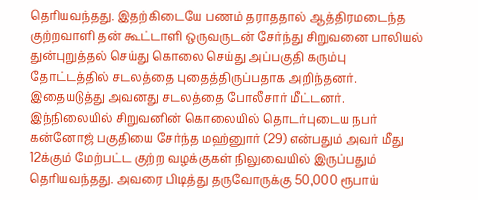தெரியவந்தது. இதற்கிடையே பணம் தராததால் ஆத்திரமடைந்த குற்றவாளி தன் கூட்டாளி ஒருவருடன் சேர்ந்து சிறுவனை பாலியல் துன்புறுத்தல் செய்து கொலை செய்து அப்பகுதி கரும்பு தோட்டத்தில் சடலத்தை புதைத்திருப்பதாக அறிந்தனர். இதையடுத்து அவனது சடலத்தை போலீசார் மீட்டனர்.
இந்நிலையில் சிறுவனின் கொலையில் தொடர்புடைய நபர் கன்னோஜ் பகுதியை சேர்ந்த மஹ்னுார் (29) என்பதும் அவர் மீது 12க்கும் மேற்பட்ட குற்ற வழக்குகள் நிலுவையில் இருப்பதும் தெரியவந்தது. அவரை பிடித்து தருவோருக்கு 50,000 ரூபாய்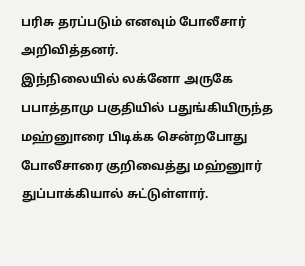பரிசு தரப்படும் எனவும் போலீசார் அறிவித்தனர்.
இந்நிலையில் லக்னோ அருகே பபாத்தாமு பகுதியில் பதுங்கியிருந்த மஹ்னுாரை பிடிக்க சென்றபோது போலீசாரை குறிவைத்து மஹ்னுார் துப்பாக்கியால் சுட்டுள்ளார்.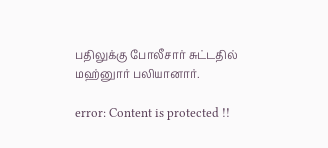பதிலுக்கு போலீசார் சுட்டதில் மஹ்னுார் பலியானார்.

error: Content is protected !!